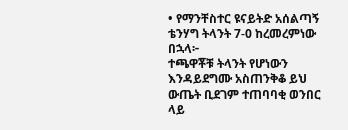• የማንቸስተር ዩናይትድ አሰልጣኝ ቴንሃግ ትላንት 7-0 ከረመረምነው በኋላ፦
ተጫዋቾቹ ትላንት የሆነውን እንዳይደግሙ አስጠንቅቆ ይህ ውጤት ቢደገም ተጠባባቂ ወንበር ላይ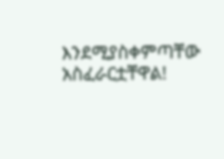እንደሚያስቀምጣቸው አስፈራርቷቸዋል!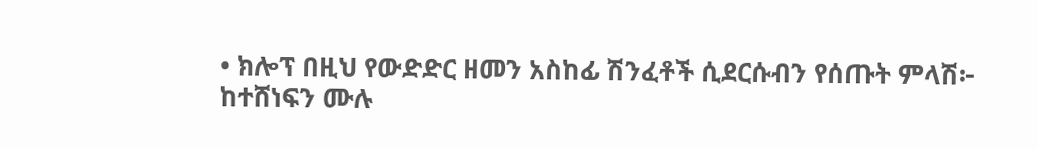• ክሎፕ በዚህ የውድድር ዘመን አስከፊ ሽንፈቶች ሲደርሱብን የሰጡት ምላሽ፦
ከተሸነፍን ሙሉ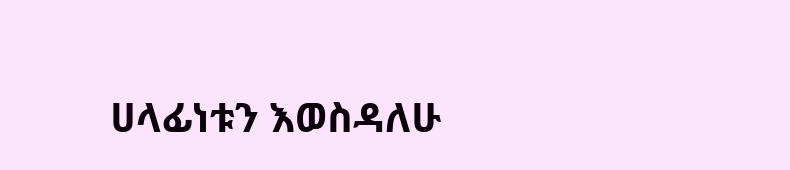ሀላፊነቱን እወስዳለሁ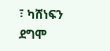፣ ካሸነፍን ደግሞ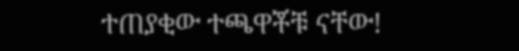ተጠያቂው ተጫዋቾቹ ናቸው!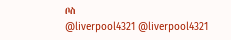ቦስ
@liverpool4321 @liverpool4321